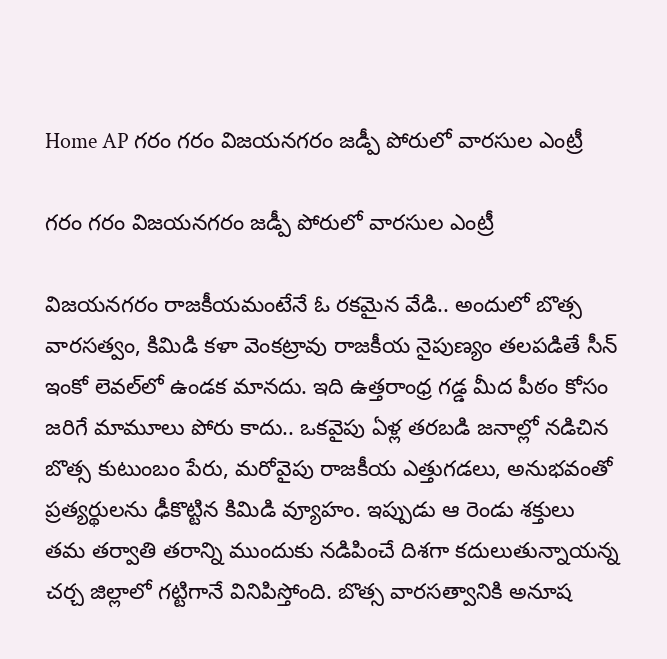Home AP గరం గరం విజయనగరం జడ్పీ పోరులో వారసుల ఎంట్రీ

గరం గరం విజయనగరం జడ్పీ పోరులో వారసుల ఎంట్రీ

విజయనగరం రాజకీయమంటేనే ఓ రకమైన వేడి.. అందులో బొత్స వారసత్వం, కిమిడి కళా వెంకట్రావు రాజకీయ నైపుణ్యం తలపడితే సీన్‌ ఇంకో లెవల్‌లో ఉండక మానదు. ఇది ఉత్తరాంధ్ర గడ్డ మీద పీఠం కోసం జరిగే మామూలు పోరు కాదు.. ఒకవైపు ఏళ్ల తరబడి జనాల్లో నడిచిన బొత్స కుటుంబం పేరు, మరోవైపు రాజకీయ ఎత్తుగడలు, అనుభవంతో ప్రత్యర్థులను ఢీకొట్టిన కిమిడి వ్యూహం. ఇప్పుడు ఆ రెండు శక్తులు తమ తర్వాతి తరాన్ని ముందుకు నడిపించే దిశగా కదులుతున్నాయన్న చర్చ జిల్లాలో గట్టిగానే వినిపిస్తోంది. బొత్స వారసత్వానికి అనూష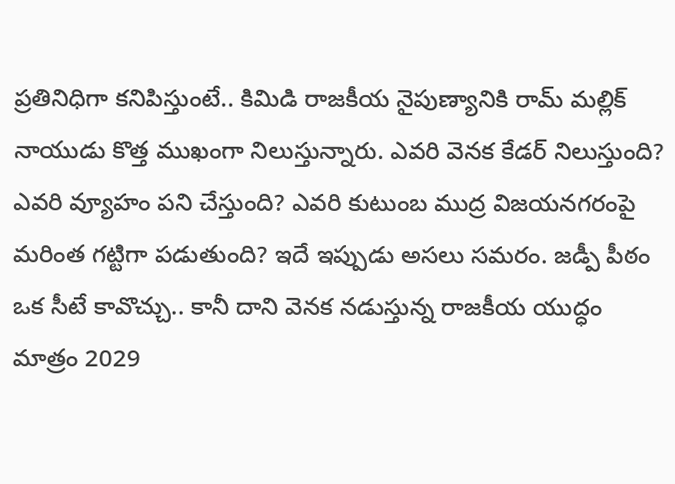ప్రతినిధిగా కనిపిస్తుంటే.. కిమిడి రాజకీయ నైపుణ్యానికి రామ్‌ మల్లిక్‌ నాయుడు కొత్త ముఖంగా నిలుస్తున్నారు. ఎవరి వెనక కేడర్‌ నిలుస్తుంది? ఎవరి వ్యూహం పని చేస్తుంది? ఎవరి కుటుంబ ముద్ర విజయనగరంపై మరింత గట్టిగా పడుతుంది? ఇదే ఇప్పుడు అసలు సమరం. జడ్పీ పీఠం ఒక సీటే కావొచ్చు.. కానీ దాని వెనక నడుస్తున్న రాజకీయ యుద్ధం మాత్రం 2029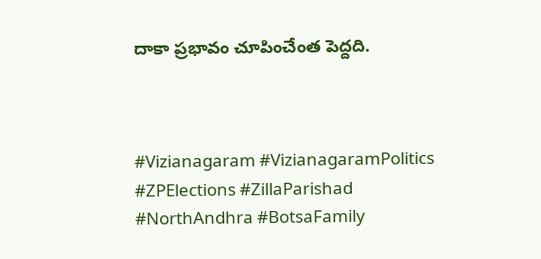దాకా ప్రభావం చూపించేంత పెద్దది.



#Vizianagaram #VizianagaramPolitics #ZPElections #ZillaParishad #NorthAndhra #BotsaFamily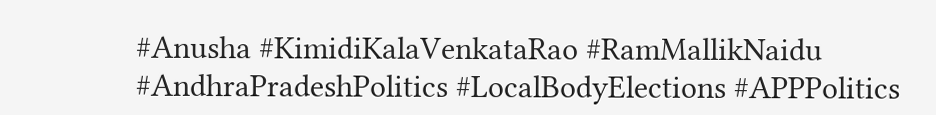#Anusha #KimidiKalaVenkataRao #RamMallikNaidu #AndhraPradeshPolitics #LocalBodyElections #APPPolitics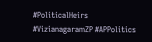#PoliticalHeirs #VizianagaramZP #APPolitics